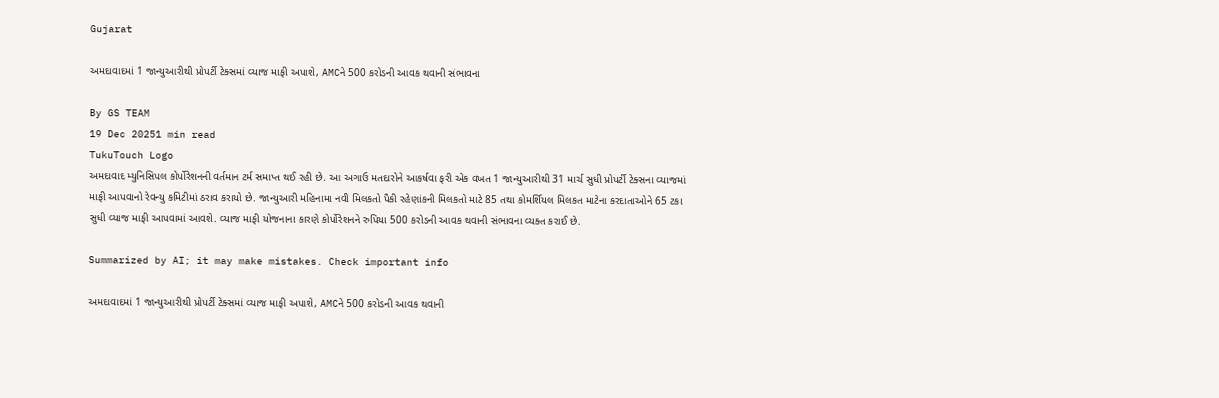Gujarat

અમદાવાદમાં 1 જાન્યુઆરીથી પ્રોપર્ટી ટેક્સમાં વ્યાજ માફી અપાશે, AMCને 500 કરોડની આવક થવાની સંભાવના

By GS TEAM
19 Dec 20251 min read
TukuTouch Logo
અમદાવાદ મ્યુનિસિપલ કોર્પોરેશનની વર્તમાન ટર્મ સમાપ્ત થઈ રહી છે. આ અગાઉ મતદારોને આકર્ષવા ફરી એક વખત 1 જાન્યુઆરીથી 31 માર્ચ સુધી પ્રોપર્ટી ટેક્સના વ્યાજમાં માફી આપવાનો રેવન્યુ કમિટીમાં ઠરાવ કરાયો છે. જાન્યુઆરી મહિનામા નવી મિલકતો પૈકી રહેણાંકની મિલકતો માટે 85 તથા કોમર્શિયલ મિલકત માટેના કરદાતાઓને 65 ટકા સુધી વ્યાજ માફી આપવામાં આવશે. વ્યાજ માફી યોજનાના કારણે કોર્પોરેશનને રુપિયા 500 કરોડની આવક થવાની સંભાવના વ્યક્ત કરાઈ છે.

Summarized by AI; it may make mistakes. Check important info

અમદાવાદમાં 1 જાન્યુઆરીથી પ્રોપર્ટી ટેક્સમાં વ્યાજ માફી અપાશે, AMCને 500 કરોડની આવક થવાની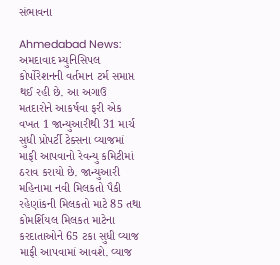સંભાવના

Ahmedabad News: અમદાવાદ મ્યુનિસિપલ કોર્પોરેશનની વર્તમાન ટર્મ સમાપ્ત થઈ રહી છે. આ અગાઉ મતદારોને આકર્ષવા ફરી એક વખત 1 જાન્યુઆરીથી 31 માર્ચ સુધી પ્રોપર્ટી ટેક્સના વ્યાજમાં માફી આપવાનો રેવન્યુ કમિટીમાં ઠરાવ કરાયો છે. જાન્યુઆરી મહિનામા નવી મિલકતો પૈકી રહેણાંકની મિલકતો માટે 85 તથા કોમર્શિયલ મિલકત માટેના કરદાતાઓને 65 ટકા સુધી વ્યાજ માફી આપવામાં આવશે. વ્યાજ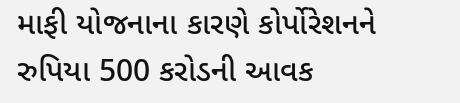માફી યોજનાના કારણે કોર્પોરેશનને રુપિયા 500 કરોડની આવક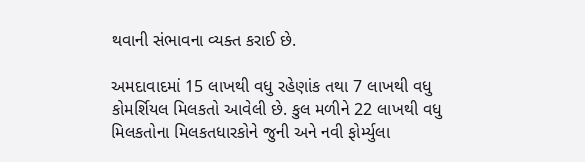થવાની સંભાવના વ્યક્ત કરાઈ છે.

અમદાવાદમાં 15 લાખથી વધુ રહેણાંક તથા 7 લાખથી વધુ કોમર્શિયલ મિલકતો આવેલી છે. કુલ મળીને 22 લાખથી વધુ મિલકતોના મિલકતધારકોને જુની અને નવી ફોર્મ્યુલા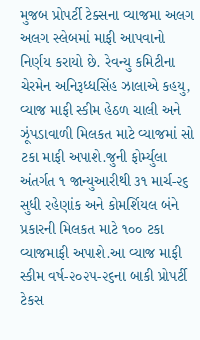મુજબ પ્રોપર્ટી ટેક્સના વ્યાજમા અલગ અલગ સ્લેબમાં માફી આપવાનો નિર્ણય કરાયો છે. રેવન્યુ કમિટીના ચેરમેન અનિરૂધ્ધસિંહ ઝાલાએ કહયુ, વ્યાજ માફી સ્કીમ હેઠળ ચાલી અને ઝૂંપડાવાળી મિલકત માટે વ્યાજમાં સો ટકા માફી અપાશે.જુની ફોર્મ્યુલા અંતર્ગત ૧ જાન્યુઆરીથી ૩૧ માર્ચ-૨૬ સુધી રહેણાંક અને કોમર્શિયલ બંને પ્રકારની મિલકત માટે ૧૦૦ ટકા વ્યાજમાફી અપાશે.આ વ્યાજ માફી સ્કીમ વર્ષ-૨૦૨૫-૨૬ના બાકી પ્રોપર્ટી ટેકસ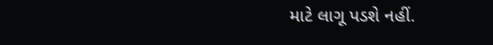માટે લાગૂ પડશે નહીં.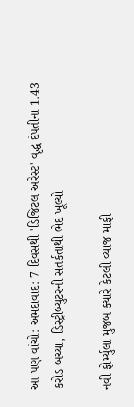આ પણ વાંચો: અમદાવાદ: 7 દિવસથી 'ડિજિટલ અરેસ્ટ' વૃદ્ધ દંપતીના 1.43 કરોડ બચ્યા, ડિસ્ટ્રીબ્યુટરની સતર્કતાથી ભેદ ખૂલ્યો

નવી ફોર્મ્યુલા મુજબ ક્યારે કેટલી વ્યાજ માફી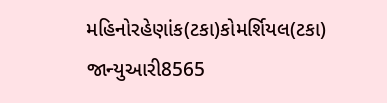મહિનોરહેણાંક(ટકા)કોમર્શિયલ(ટકા)
જાન્યુઆરી8565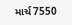માર્ચ7550